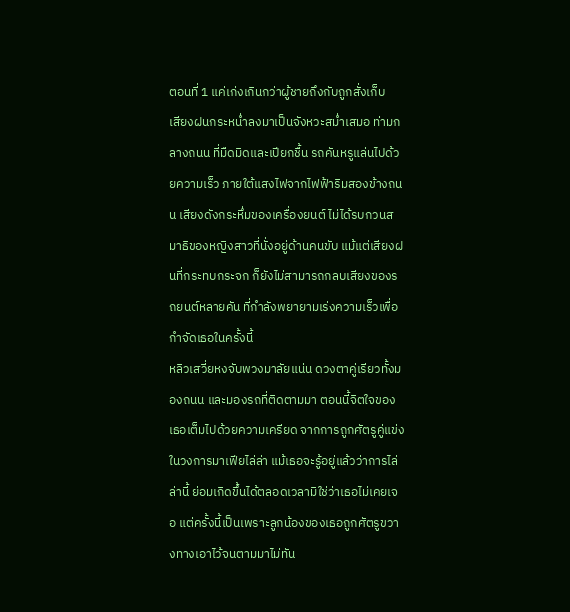ตอนที่ 1 แค่เก่งเกินกว่าผู้ชายถึงกับถูกสั่งเก็บ
เสียงฝนกระหน่ำลงมาเป็นจังหวะสม่ำเสมอ ท่ามกลางถนน ที่มืดมิดและเปียกชื้น รถคันหรูแล่นไปด้วยความเร็ว ภายใต้แสงไฟจากไฟฟ้าริมสองข้างถนน เสียงดังกระหึ่มของเครื่องยนต์ ไม่ได้รบกวนสมาธิของหญิงสาวที่นั่งอยู่ด้านคนขับ แม้แต่เสียงฝนที่กระทบกระจก ก็ยังไม่สามารถกลบเสียงของรถยนต์หลายคัน ที่กำลังพยายามเร่งความเร็วเพื่อกำจัดเธอในครั้งนี้
หลิวเสวี่ยหงจับพวงมาลัยแน่น ดวงตาคู่เรียวทั้งมองถนน และมองรถที่ติดตามมา ตอนนี้จิตใจของเธอเต็มไปด้วยความเครียด จากการถูกศัตรูคู่แข่งในวงการมาเฟียไล่ล่า แม้เธอจะรู้อยู่แล้วว่าการไล่ล่านี้ ย่อมเกิดขึ้นได้ตลอดเวลามิใช่ว่าเธอไม่เคยเจอ แต่ครั้งนี้เป็นเพราะลูกน้องของเธอถูกศัตรูขวางทางเอาไว้จนตามมาไม่ทัน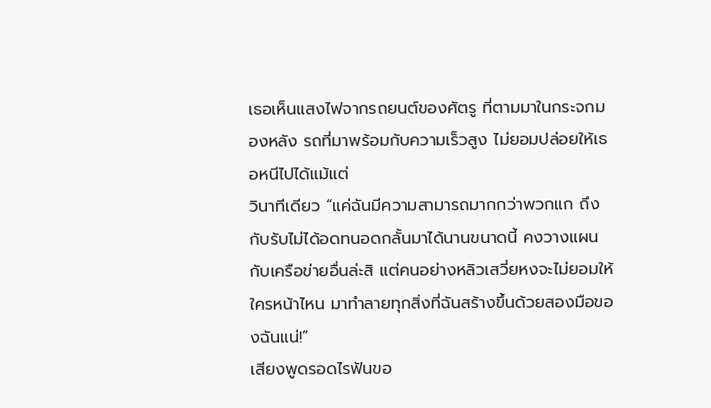เธอเห็นแสงไฟจากรถยนต์ของศัตรู ที่ตามมาในกระจกมองหลัง รถที่มาพร้อมกับความเร็วสูง ไม่ยอมปล่อยให้เธอหนีไปได้แม้แต่
วินาทีเดียว “แค่ฉันมีความสามารถมากกว่าพวกแก ถึงกับรับไม่ได้อดทนอดกลั้นมาได้นานขนาดนี้ คงวางแผนกับเครือข่ายอื่นล่ะสิ แต่คนอย่างหลิวเสวี่ยหงจะไม่ยอมให้ใครหน้าไหน มาทำลายทุกสิ่งที่ฉันสร้างขึ้นด้วยสองมือของฉันแน่!”
เสียงพูดรอดไรฟันขอ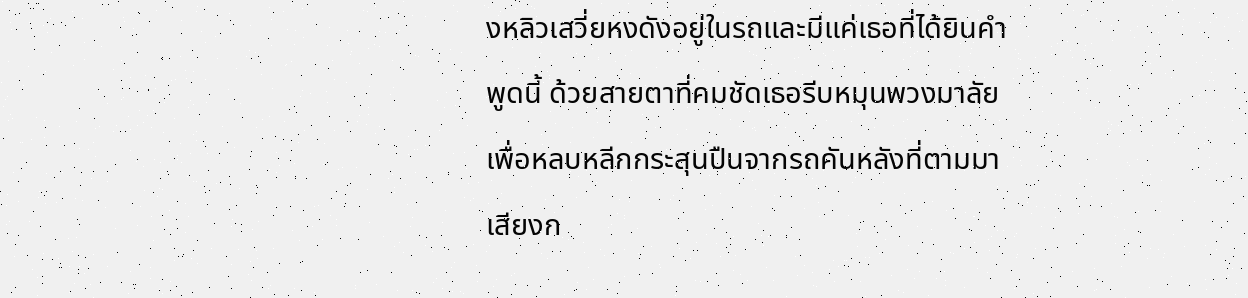งหลิวเสวี่ยหงดังอยู่ในรถและมีแค่เธอที่ได้ยินคำพูดนี้ ด้วยสายตาที่คมชัดเธอรีบหมุนพวงมาลัย เพื่อหลบหลีกกระสุนปืนจากรถคันหลังที่ตามมา เสียงก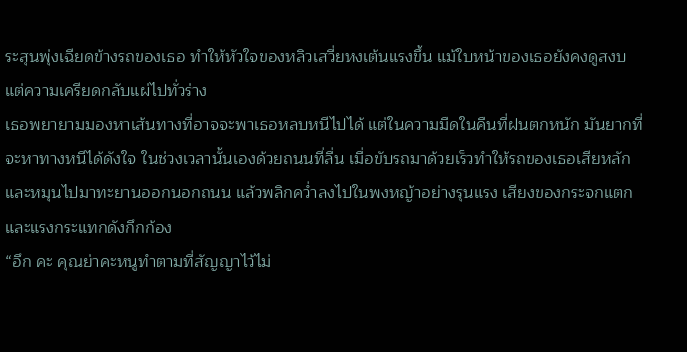ระสุนพุ่งเฉียดข้างรถของเธอ ทำให้หัวใจของหลิวเสวี่ยหงเต้นแรงขึ้น แม้ใบหน้าของเธอยังคงดูสงบ แต่ความเครียดกลับแผ่ไปทั่วร่าง
เธอพยายามมองหาเส้นทางที่อาจจะพาเธอหลบหนีไปได้ แต่ในความมืดในคืนที่ฝนตกหนัก มันยากที่จะหาทางหนีได้ดังใจ ในช่วงเวลานั้นเองด้วยถนนที่ลื่น เมื่อขับรถมาด้วยเร็วทำให้รถของเธอเสียหลัก และหมุนไปมาทะยานออกนอกถนน แล้วพลิกคว่ำลงไปในพงหญ้าอย่างรุนแรง เสียงของกระจกแตกและแรงกระแทกดังกึกก้อง
“อึก คะ คุณย่าคะหนูทำตามที่สัญญาไว้ไม่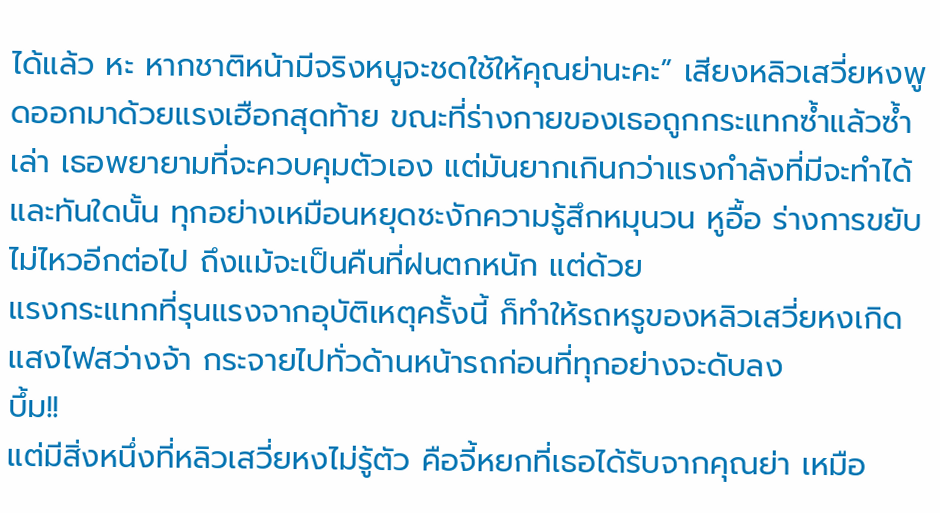ได้แล้ว หะ หากชาติหน้ามีจริงหนูจะชดใช้ให้คุณย่านะคะ” เสียงหลิวเสวี่ยหงพูดออกมาด้วยแรงเฮือกสุดท้าย ขณะที่ร่างกายของเธอถูกกระแทกซ้ำแล้วซ้ำเล่า เธอพยายามที่จะควบคุมตัวเอง แต่มันยากเกินกว่าแรงกำลังที่มีจะทำได้
และทันใดนั้น ทุกอย่างเหมือนหยุดชะงักความรู้สึกหมุนวน หูอื้อ ร่างการขยับไม่ไหวอีกต่อไป ถึงแม้จะเป็นคืนที่ฝนตกหนัก แต่ด้วย
แรงกระแทกที่รุนแรงจากอุบัติเหตุครั้งนี้ ก็ทำให้รถหรูของหลิวเสวี่ยหงเกิดแสงไฟสว่างจ้า กระจายไปทั่วด้านหน้ารถก่อนที่ทุกอย่างจะดับลง
บึ้ม!!
แต่มีสิ่งหนึ่งที่หลิวเสวี่ยหงไม่รู้ตัว คือจี้หยกที่เธอได้รับจากคุณย่า เหมือ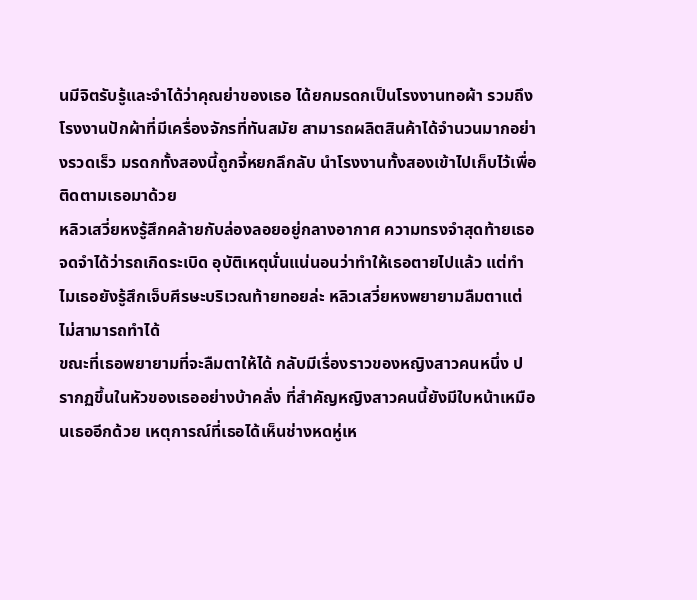นมีจิตรับรู้และจำได้ว่าคุณย่าของเธอ ได้ยกมรดกเป็นโรงงานทอผ้า รวมถึงโรงงานปักผ้าที่มีเครื่องจักรที่ทันสมัย สามารถผลิตสินค้าได้จำนวนมากอย่างรวดเร็ว มรดกทั้งสองนี้ถูกจี้หยกลึกลับ นำโรงงานทั้งสองเข้าไปเก็บไว้เพื่อติดตามเธอมาด้วย
หลิวเสวี่ยหงรู้สึกคล้ายกับล่องลอยอยู่กลางอากาศ ความทรงจำสุดท้ายเธอจดจำได้ว่ารถเกิดระเบิด อุบัติเหตุนั่นแน่นอนว่าทำให้เธอตายไปแล้ว แต่ทำไมเธอยังรู้สึกเจ็บศีรษะบริเวณท้ายทอยล่ะ หลิวเสวี่ยหงพยายามลืมตาแต่ไม่สามารถทำได้
ขณะที่เธอพยายามที่จะลืมตาให้ได้ กลับมีเรื่องราวของหญิงสาวคนหนึ่ง ปรากฏขึ้นในหัวของเธออย่างบ้าคลั่ง ที่สำคัญหญิงสาวคนนี้ยังมีใบหน้าเหมือนเธออีกด้วย เหตุการณ์ที่เธอได้เห็นช่างหดหู่เห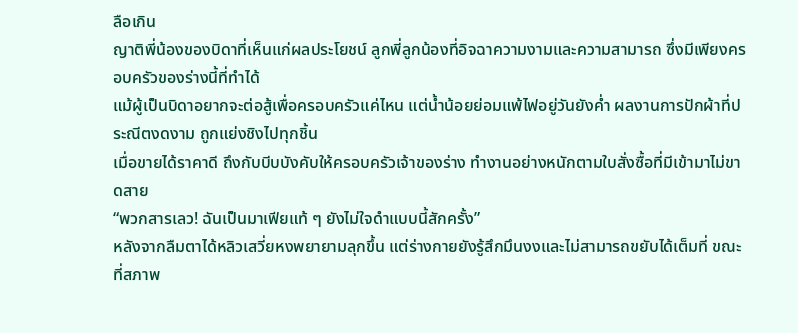ลือเกิน
ญาติพี่น้องของบิดาที่เห็นแก่ผลประโยชน์ ลูกพี่ลูกน้องที่อิจฉาความงามและความสามารถ ซึ่งมีเพียงครอบครัวของร่างนี้ที่ทำได้
แม้ผู้เป็นบิดาอยากจะต่อสู้เพื่อครอบครัวแค่ไหน แต่น้ำน้อยย่อมแพ้ไฟอยู่วันยังค่ำ ผลงานการปักผ้าที่ประณีตงดงาม ถูกแย่งชิงไปทุกชิ้น
เมื่อขายได้ราคาดี ถึงกับบีบบังคับให้ครอบครัวเจ้าของร่าง ทำงานอย่างหนักตามใบสั่งซื้อที่มีเข้ามาไม่ขาดสาย
“พวกสารเลว! ฉันเป็นมาเฟียแท้ ๆ ยังไม่ใจดำแบบนี้สักครั้ง”
หลังจากลืมตาได้หลิวเสวี่ยหงพยายามลุกขึ้น แต่ร่างกายยังรู้สึกมึนงงและไม่สามารถขยับได้เต็มที่ ขณะที่สภาพ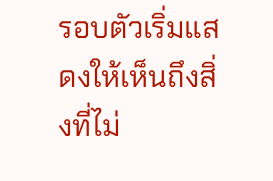รอบตัวเริ่มแสดงให้เห็นถึงสิ่งที่ไม่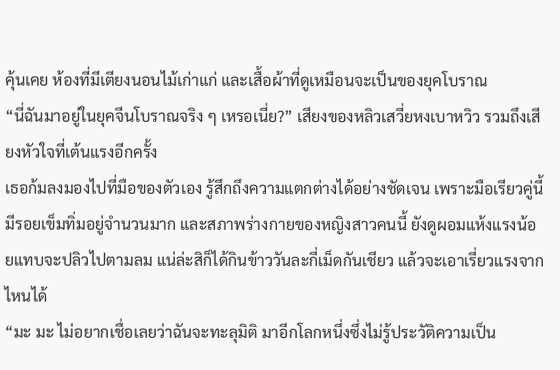คุ้นเคย ห้องที่มีเตียงนอนไม้เก่าแก่ และเสื้อผ้าที่ดูเหมือนจะเป็นของยุคโบราณ
“นี่ฉันมาอยู่ในยุคจีนโบราณจริง ๆ เหรอเนี่ย?” เสียงของหลิวเสวี่ยหงเบาหวิว รวมถึงเสียงหัวใจที่เต้นแรงอีกครั้ง
เธอก้มลงมองไปที่มือของตัวเอง รู้สึกถึงความแตกต่างได้อย่างชัดเจน เพราะมือเรียวคู่นี้มีรอยเข็มทิ่มอยู่จำนวนมาก และสภาพร่างกายของหญิงสาวคนนี้ ยังดูผอมแห้งแรงน้อยแทบจะปลิวไปตามลม แน่ล่ะสิก็ได้กินข้าววันละกี่เม็ดกันเชียว แล้วจะเอาเรี่ยวแรงจากไหนได้
“มะ มะ ไม่อยากเชื่อเลยว่าฉันจะทะลุมิติ มาอีกโลกหนึ่งซึ่งไม่รู้ประวัติความเป็น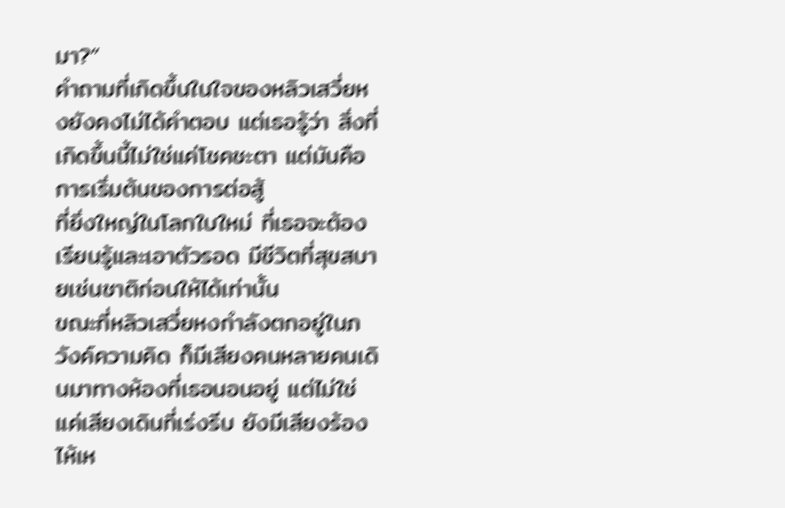มา?”
คำถามที่เกิดขึ้นในใจของหลิวเสวี่ยหงยังคงไม่ได้คำตอบ แต่เธอรู้ว่า สิ่งที่เกิดขึ้นนี้ไม่ใช่แค่โชคชะตา แต่มันคือการเริ่มต้นของการต่อสู้
ที่ยิ่งใหญ่ในโลกใบใหม่ ที่เธอจะต้องเรียนรู้และเอาตัวรอด มีชีวิตที่สุขสบายเช่นชาติก่อนให้ได้เท่านั้น
ขณะที่หลิวเสวี่ยหงกำลังตกอยู่ในภวังค์ความคิด ก็มีเสียงคนหลายคนเดินมาทางห้องที่เธอนอนอยู่ แต่ไม่ใช่แค่เสียงเดินที่เร่งรีบ ยังมีเสียงร้องไห้เห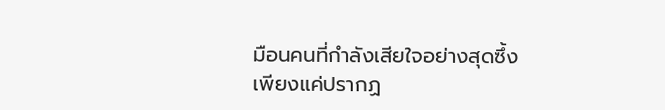มือนคนที่กำลังเสียใจอย่างสุดซึ้ง
เพียงแค่ปรากฏ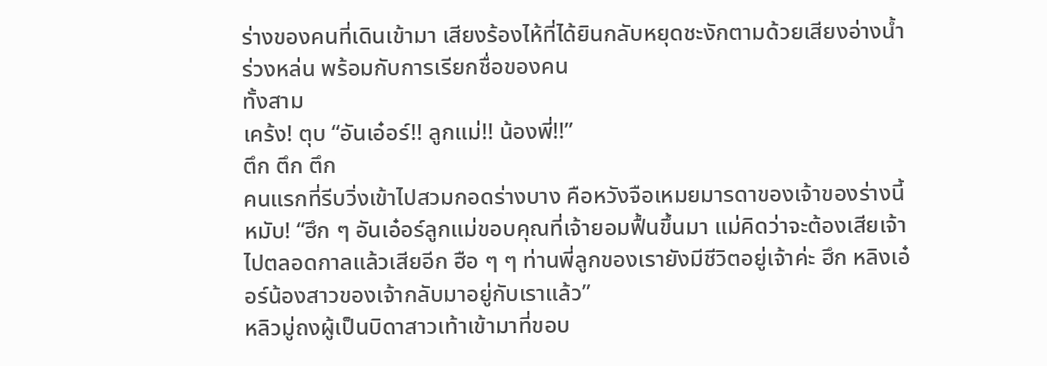ร่างของคนที่เดินเข้ามา เสียงร้องไห้ที่ได้ยินกลับหยุดชะงักตามด้วยเสียงอ่างน้ำร่วงหล่น พร้อมกับการเรียกชื่อของคน
ทั้งสาม
เคร้ง! ตุบ “อันเอ๋อร์!! ลูกแม่!! น้องพี่!!”
ตึก ตึก ตึก
คนแรกที่รีบวิ่งเข้าไปสวมกอดร่างบาง คือหวังจือเหมยมารดาของเจ้าของร่างนี้ หมับ! “ฮึก ๆ อันเอ๋อร์ลูกแม่ขอบคุณที่เจ้ายอมฟื้นขึ้นมา แม่คิดว่าจะต้องเสียเจ้าไปตลอดกาลแล้วเสียอีก ฮือ ๆ ๆ ท่านพี่ลูกของเรายังมีชีวิตอยู่เจ้าค่ะ ฮึก หลิงเอ๋อร์น้องสาวของเจ้ากลับมาอยู่กับเราแล้ว”
หลิวมู่ถงผู้เป็นบิดาสาวเท้าเข้ามาที่ขอบ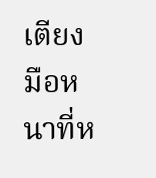เตียง มือหนาที่ห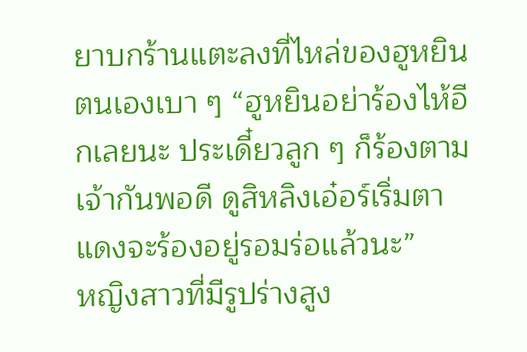ยาบกร้านแตะลงที่ไหล่ของฮูหยินตนเองเบา ๆ “ฮูหยินอย่าร้องไห้อีกเลยนะ ประเดี๋ยวลูก ๆ ก็ร้องตามเจ้ากันพอดี ดูสิหลิงเอ๋อร์เริ่มตาแดงจะร้องอยู่รอมร่อแล้วนะ”
หญิงสาวที่มีรูปร่างสูง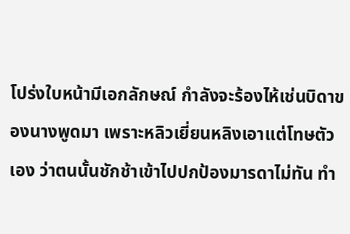โปร่งใบหน้ามีเอกลักษณ์ กำลังจะร้องไห้เช่นบิดาของนางพูดมา เพราะหลิวเยี่ยนหลิงเอาแต่โทษตัวเอง ว่าตนนั้นชักช้าเข้าไปปกป้องมารดาไม่ทัน ทำ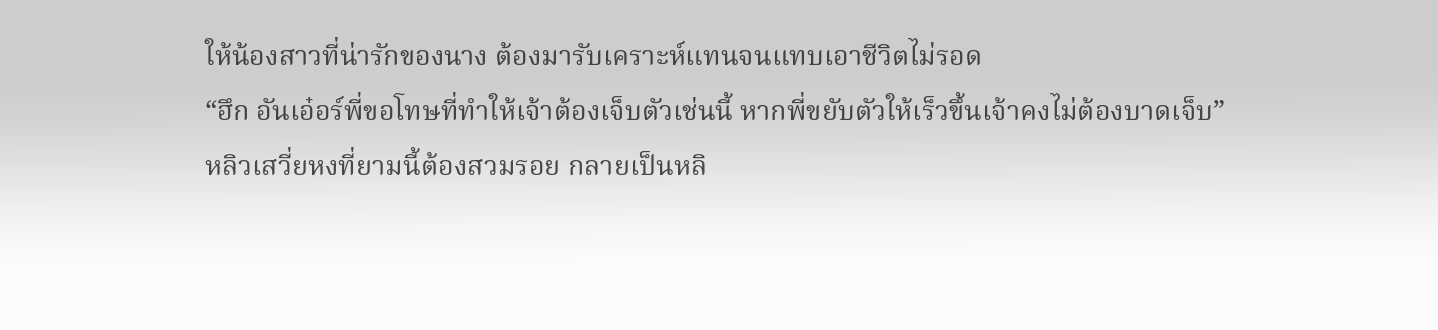ให้น้องสาวที่น่ารักของนาง ต้องมารับเคราะห์แทนจนแทบเอาชีวิตไม่รอด
“ฮึก อันเอ๋อร์พี่ขอโทษที่ทำให้เจ้าต้องเจ็บตัวเช่นนี้ หากพี่ขยับตัวให้เร็วขึ้นเจ้าคงไม่ต้องบาดเจ็บ”
หลิวเสวี่ยหงที่ยามนี้ต้องสวมรอย กลายเป็นหลิ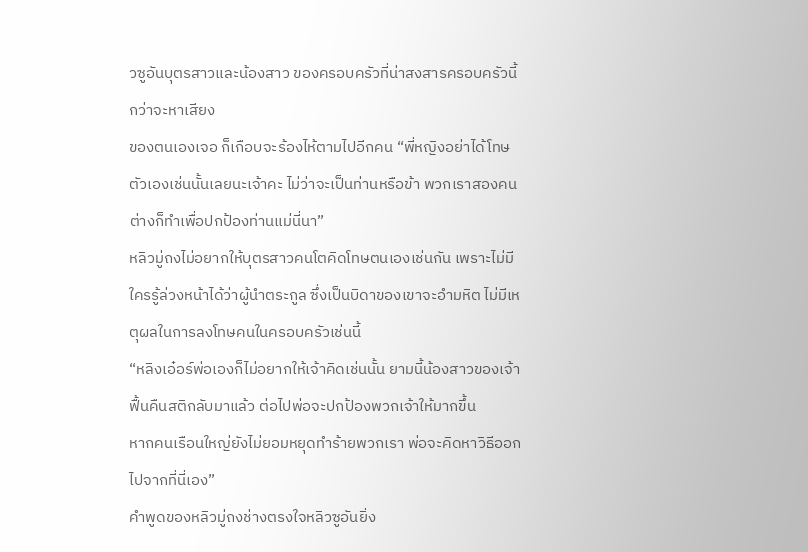วซูอันบุตรสาวและน้องสาว ของครอบครัวที่น่าสงสารครอบครัวนี้ กว่าจะหาเสียง
ของตนเองเจอ ก็เกือบจะร้องไห้ตามไปอีกคน “พี่หญิงอย่าได้โทษตัวเองเช่นนั้นเลยนะเจ้าคะ ไม่ว่าจะเป็นท่านหรือข้า พวกเราสองคนต่างก็ทำเพื่อปกป้องท่านแม่นี่นา”
หลิวมู่ถงไม่อยากให้บุตรสาวคนโตคิดโทษตนเองเช่นกัน เพราะไม่มีใครรู้ล่วงหน้าได้ว่าผู้นำตระกูล ซึ่งเป็นบิดาของเขาจะอำมหิต ไม่มีเหตุผลในการลงโทษคนในครอบครัวเช่นนี้
“หลิงเอ๋อร์พ่อเองก็ไม่อยากให้เจ้าคิดเช่นนั้น ยามนี้น้องสาวของเจ้าฟื้นคืนสติกลับมาแล้ว ต่อไปพ่อจะปกป้องพวกเจ้าให้มากขึ้น
หากคนเรือนใหญ่ยังไม่ยอมหยุดทำร้ายพวกเรา พ่อจะคิดหาวิธีออกไปจากที่นี่เอง”
คำพูดของหลิวมู่ถงช่างตรงใจหลิวซูอันยิ่ง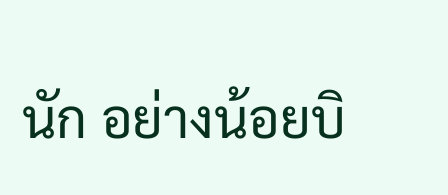นัก อย่างน้อยบิ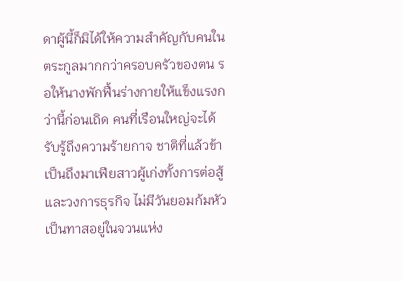ดาผู้นี้ก็มิได้ให้ความสำคัญกับคนในตระกูลมากกว่าครอบครัวของตน รอให้นางพักฟื้นร่างกายให้แข็งแรงกว่านี้ก่อนเถิด คนที่เรือนใหญ่จะได้รับรู้ถึงความร้ายกาจ ชาติที่แล้วข้าเป็นถึงมาเฟียสาวผู้เก่งทั้งการต่อสู้และวงการธุรกิจ ไม่มีวันยอมก้มหัวเป็นทาสอยู่ในจวนแห่ง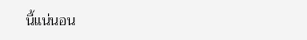นี้แน่นอน